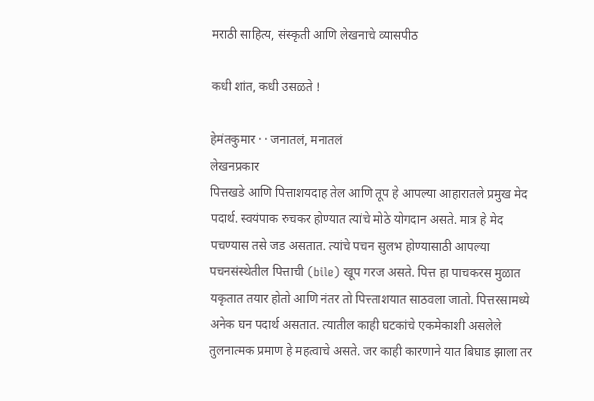मराठी साहित्य, संस्कृती आणि लेखनाचे व्यासपीठ

कधी शांत, कधी उसळते !

हेमंतकुमार · · जनातलं, मनातलं
लेखनप्रकार
पित्तखडे आणि पित्ताशयदाह तेल आणि तूप हे आपल्या आहारातले प्रमुख मेद पदार्थ. स्वयंपाक रुचकर होण्यात त्यांचे मोठे योगदान असते. मात्र हे मेद पचण्यास तसे जड असतात. त्यांचे पचन सुलभ होण्यासाठी आपल्या पचनसंस्थेतील पित्ताची (bile) खूप गरज असते. पित्त हा पाचकरस मुळात यकृतात तयार होतो आणि नंतर तो पित्त्ताशयात साठवला जातो. पित्तरसामध्ये अनेक घन पदार्थ असतात. त्यातील काही घटकांचे एकमेकाशी असलेले तुलनात्मक प्रमाण हे महत्वाचे असते. जर काही कारणाने यात बिघाड झाला तर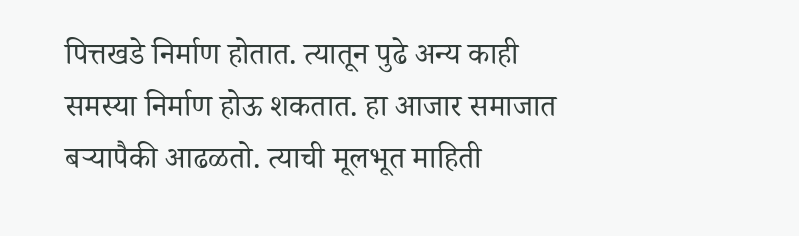पित्तखडे निर्माण होतात. त्यातून पुढे अन्य काही समस्या निर्माण होऊ शकतात. हा आजार समाजात बऱ्यापैकी आढळतो. त्याची मूलभूत माहिती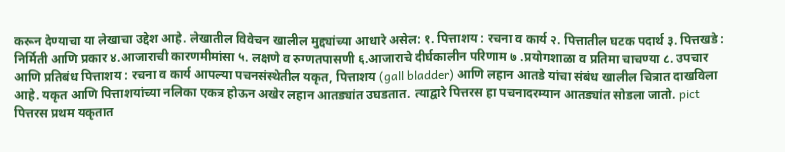करून देण्याचा या लेखाचा उद्देश आहे. लेखातील विवेचन खालील मुद्द्यांच्या आधारे असेल: १. पित्ताशय : रचना व कार्य २. पित्तातील घटक पदार्थ ३. पित्तखडे : निर्मिती आणि प्रकार ४.आजाराची कारणमीमांसा ५. लक्षणे व रुग्णतपासणी ६.आजाराचे दीर्घकालीन परिणाम ७ .प्रयोगशाळा व प्रतिमा चाचण्या ८. उपचार आणि प्रतिबंध पित्ताशय : रचना व कार्य आपल्या पचनसंस्थेतील यकृत, पित्ताशय (gall bladder) आणि लहान आतडे यांचा संबंध खालील चित्रात दाखविला आहे. यकृत आणि पित्ताशयांच्या नलिका एकत्र होऊन अखेर लहान आतड्यांत उघडतात. त्याद्वारे पित्तरस हा पचनादरम्यान आतड्यांत सोडला जातो. pict पित्तरस प्रथम यकृतात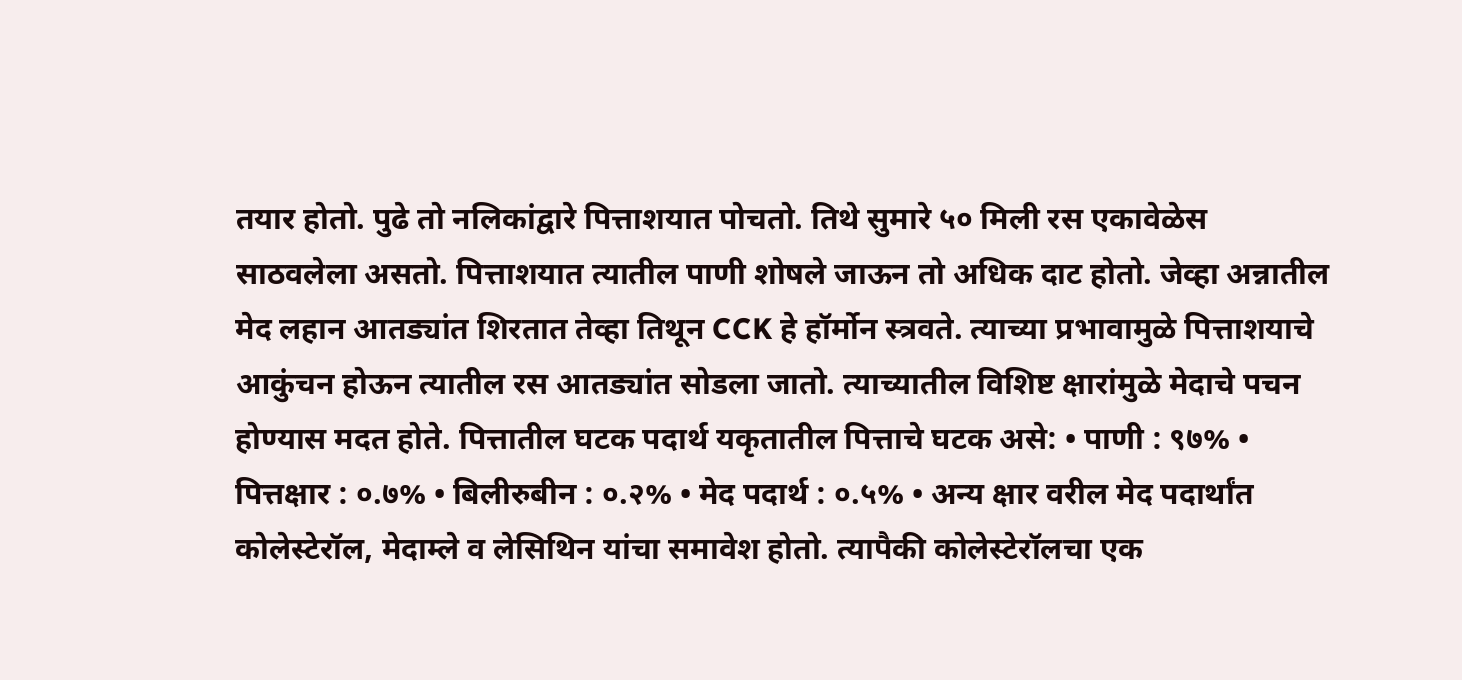तयार होतो. पुढे तो नलिकांद्वारे पित्ताशयात पोचतो. तिथे सुमारे ५० मिली रस एकावेळेस साठवलेला असतो. पित्ताशयात त्यातील पाणी शोषले जाऊन तो अधिक दाट होतो. जेव्हा अन्नातील मेद लहान आतड्यांत शिरतात तेव्हा तिथून CCK हे हॉर्मोन स्त्रवते. त्याच्या प्रभावामुळे पित्ताशयाचे आकुंचन होऊन त्यातील रस आतड्यांत सोडला जातो. त्याच्यातील विशिष्ट क्षारांमुळे मेदाचे पचन होण्यास मदत होते. पित्तातील घटक पदार्थ यकृतातील पित्ताचे घटक असे: • पाणी : ९७% • पित्तक्षार : ०.७% • बिलीरुबीन : ०.२% • मेद पदार्थ : ०.५% • अन्य क्षार वरील मेद पदार्थांत कोलेस्टेरॉल, मेदाम्ले व लेसिथिन यांचा समावेश होतो. त्यापैकी कोलेस्टेरॉलचा एक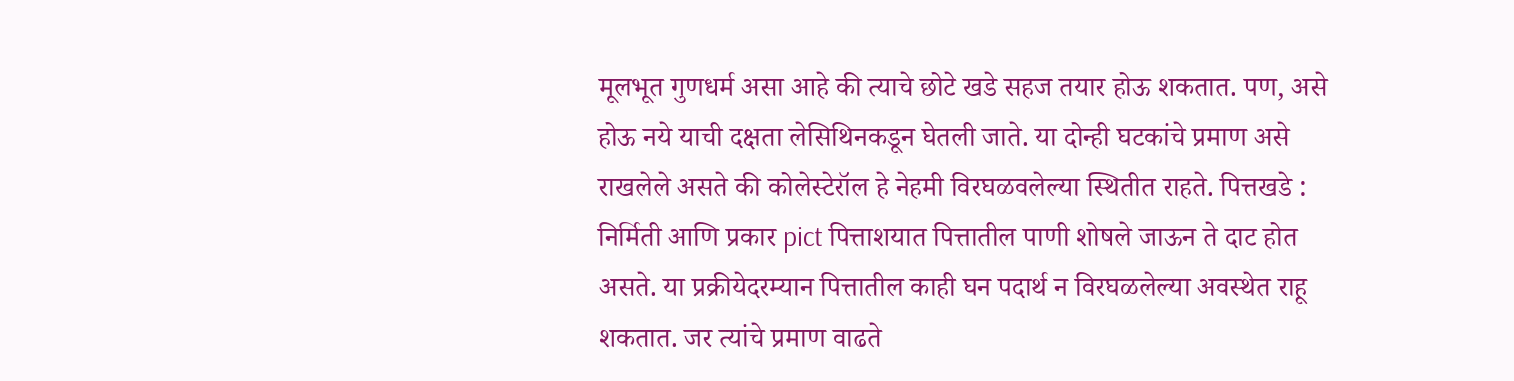मूलभूत गुणधर्म असा आहे की त्याचे छोटे खडे सहज तयार होऊ शकतात. पण, असे होऊ नये याची दक्षता लेसिथिनकडून घेतली जाते. या दोन्ही घटकांचे प्रमाण असे राखलेले असते की कोलेस्टेरॉल हे नेहमी विरघळवलेल्या स्थितीत राहते. पित्तखडे : निर्मिती आणि प्रकार pict पित्ताशयात पित्तातील पाणी शोषले जाऊन ते दाट होत असते. या प्रक्रीयेदरम्यान पित्तातील काही घन पदार्थ न विरघळलेल्या अवस्थेत राहू शकतात. जर त्यांचे प्रमाण वाढते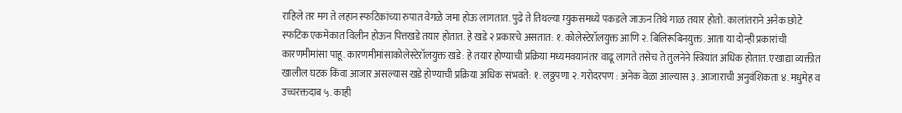राहिले तर मग ते लहान स्फटिकांच्या रुपात वेगळे जमा होऊ लागतात. पुढे ते तिथल्या म्युकसमध्ये पकडले जाऊन तिथे गाळ तयार होतो. कालांतराने अनेक छोटे स्फटिक एकमेकात विलीन होऊन पित्तखडे तयार होतात. हे खडे २ प्रकारचे असतात: १. कोलेस्टेरॉलयुक्त आणि २. बिलिरूबिनयुक्त. आता या दोन्ही प्रकारांची कारणमीमांसा पाहू. कारणमीमांसाकोलेस्टेरॉलयुक्त खडे: हे तयार होण्याची प्रक्रिया मध्यमवयानंतर वाढू लागते तसेच ते तुलनेने स्त्रियांत अधिक होतात. एखाद्या व्यक्तीत खालील घटक किंवा आजार असल्यास खडे होण्याची प्रक्रिया अधिक संभवते: १. लठ्ठपणा २. गरोदरपण : अनेक वेळा आल्यास ३. आजाराची अनुवंशिकता ४. मधुमेह व उच्चरक्तदाब ५. काही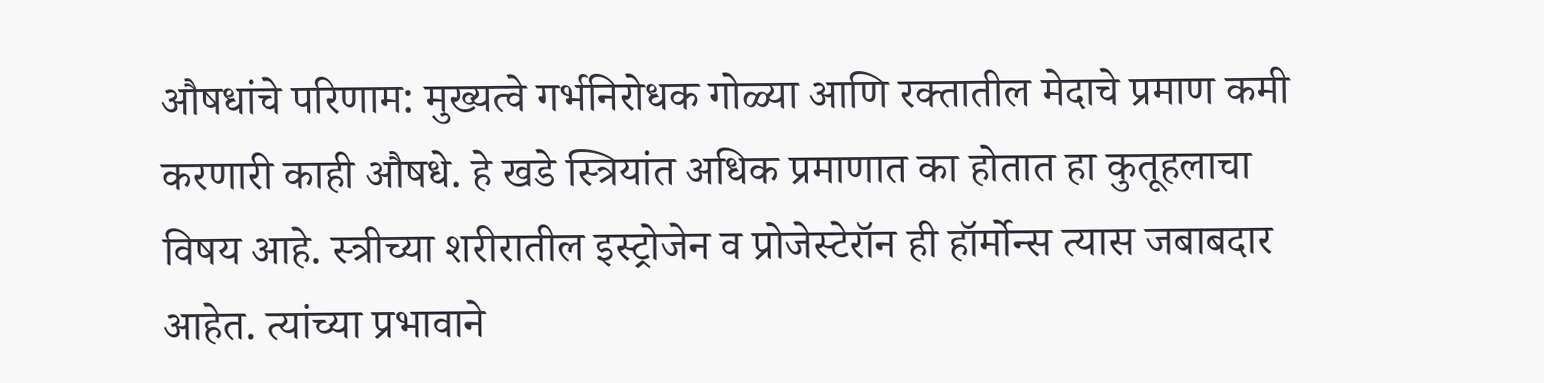औषधांचे परिणाम: मुख्यत्वे गर्भनिरोधक गोळ्या आणि रक्तातील मेदाचे प्रमाण कमी करणारी काही औषधे. हे खडे स्त्रियांत अधिक प्रमाणात का होतात हा कुतूहलाचा विषय आहे. स्त्रीच्या शरीरातील इस्ट्रोजेन व प्रोजेस्टेरॉन ही हॉर्मोन्स त्यास जबाबदार आहेत. त्यांच्या प्रभावाने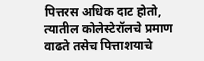पित्तरस अधिक दाट होतो, त्यातील कोलेस्टेरॉलचे प्रमाण वाढते तसेच पित्ताशयाचे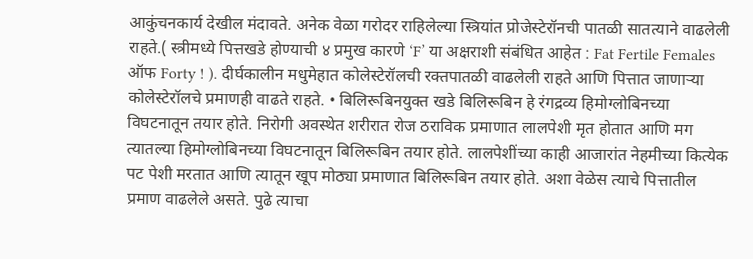आकुंचनकार्य देखील मंदावते. अनेक वेळा गरोदर राहिलेल्या स्त्रियांत प्रोजेस्टेरॉनची पातळी सातत्याने वाढलेली राहते.( स्त्रीमध्ये पित्तखडे होण्याची ४ प्रमुख कारणे ‘F’ या अक्षराशी संबंधित आहेत : Fat Fertile Females ऑफ Forty ! ). दीर्घकालीन मधुमेहात कोलेस्टेरॉलची रक्तपातळी वाढलेली राहते आणि पित्तात जाणाऱ्या कोलेस्टेरॉलचे प्रमाणही वाढते राहते. • बिलिरूबिनयुक्त खडे बिलिरूबिन हे रंगद्रव्य हिमोग्लोबिनच्या विघटनातून तयार होते. निरोगी अवस्थेत शरीरात रोज ठराविक प्रमाणात लालपेशी मृत होतात आणि मग त्यातल्या हिमोग्लोबिनच्या विघटनातून बिलिरूबिन तयार होते. लालपेशींच्या काही आजारांत नेहमीच्या कित्येक पट पेशी मरतात आणि त्यातून खूप मोठ्या प्रमाणात बिलिरूबिन तयार होते. अशा वेळेस त्याचे पित्तातील प्रमाण वाढलेले असते. पुढे त्याचा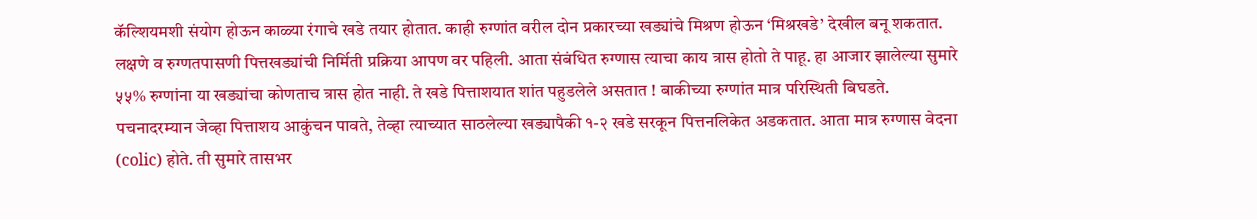कॅल्शियमशी संयोग होऊन काळ्या रंगाचे खडे तयार होतात. काही रुग्णांत वरील दोन प्रकारच्या खड्यांचे मिश्रण होऊन ‘मिश्रखडे’ देखील बनू शकतात. लक्षणे व रुग्णतपासणी पित्तखड्यांची निर्मिती प्रक्रिया आपण वर पहिली. आता संबंधित रुग्णास त्याचा काय त्रास होतो ते पाहू. हा आजार झालेल्या सुमारे ५५% रुग्णांना या खड्यांचा कोणताच त्रास होत नाही. ते खडे पित्ताशयात शांत पहुडलेले असतात ! बाकीच्या रुग्णांत मात्र परिस्थिती बिघडते. पचनादरम्यान जेव्हा पित्ताशय आकुंचन पावते, तेव्हा त्याच्यात साठलेल्या खड्यापैकी १-२ खडे सरकून पित्तनलिकेत अडकतात. आता मात्र रुग्णास वेदना (colic) होते. ती सुमारे तासभर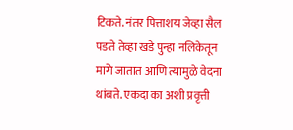टिकते. नंतर पित्ताशय जेव्हा सैल पडते तेव्हा खडे पुन्हा नलिकेतून मागे जातात आणि त्यामुळे वेदना थांबते. एकदा का अशी प्रवृत्ती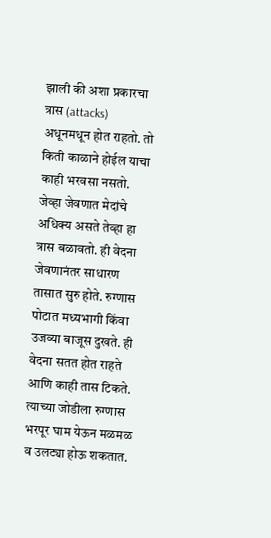झाली की अशा प्रकारचा त्रास (attacks) अधूनमधून होत राहतो. तो किती काळाने होईल याचा काही भरवसा नसतो. जेव्हा जेवणात मेदांचे अधिक्य असते तेव्हा हा त्रास बळावतो. ही वेदना जेवणानंतर साधारण तासात सुरु होते. रुग्णास पोटात मध्यभागी किंवा उजव्या बाजूस दुखते. ही वेदना सतत होत राहते आणि काही तास टिकते. त्याच्या जोडीला रुग्णास भरपूर घाम येऊन मळमळ व उलट्या होऊ शकतात.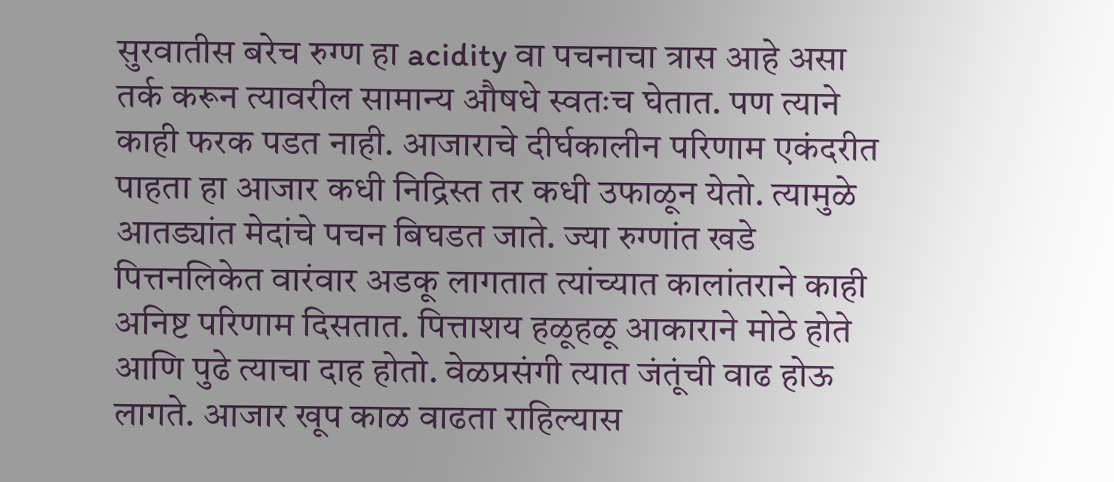सुरवातीस बरेच रुग्ण हा acidity वा पचनाचा त्रास आहे असा तर्क करून त्यावरील सामान्य औषधे स्वतःच घेतात. पण त्याने काही फरक पडत नाही. आजाराचे दीर्घकालीन परिणाम एकंदरीत पाहता हा आजार कधी निद्रिस्त तर कधी उफाळून येतो. त्यामुळे आतड्यांत मेदांचे पचन बिघडत जाते. ज्या रुग्णांत खडे पित्तनलिकेत वारंवार अडकू लागतात त्यांच्यात कालांतराने काही अनिष्ट परिणाम दिसतात. पित्ताशय हळूहळू आकाराने मोठे होते आणि पुढे त्याचा दाह होतो. वेळप्रसंगी त्यात जंतूंची वाढ होऊ लागते. आजार खूप काळ वाढता राहिल्यास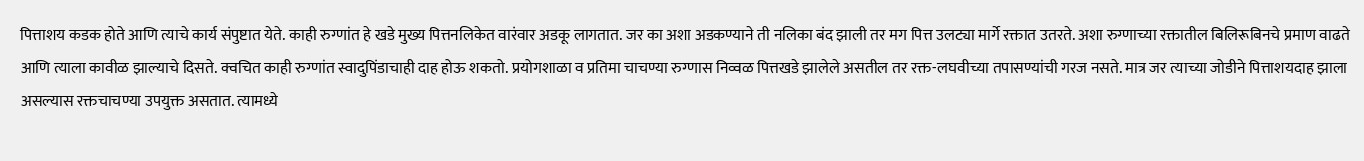पित्ताशय कडक होते आणि त्याचे कार्य संपुष्टात येते. काही रुग्णांत हे खडे मुख्य पित्तनलिकेत वारंवार अडकू लागतात. जर का अशा अडकण्याने ती नलिका बंद झाली तर मग पित्त उलट्या मार्गे रक्तात उतरते. अशा रुग्णाच्या रक्तातील बिलिरूबिनचे प्रमाण वाढते आणि त्याला कावीळ झाल्याचे दिसते. क्वचित काही रुग्णांत स्वादुपिंडाचाही दाह होऊ शकतो. प्रयोगशाळा व प्रतिमा चाचण्या रुग्णास निव्वळ पित्तखडे झालेले असतील तर रक्त-लघवीच्या तपासण्यांची गरज नसते. मात्र जर त्याच्या जोडीने पित्ताशयदाह झाला असल्यास रक्तचाचण्या उपयुक्त असतात. त्यामध्ये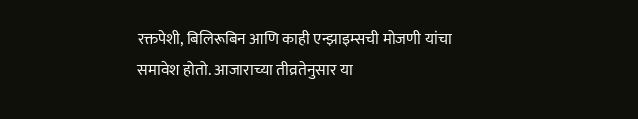रक्तपेशी, बिलिरूबिन आणि काही एन्झाइम्सची मोजणी यांचा समावेश होतो. आजाराच्या तीव्रतेनुसार या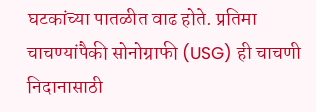घटकांच्या पातळीत वाढ होते. प्रतिमा चाचण्यांपैकी सोनोग्राफी (USG) ही चाचणी निदानासाठी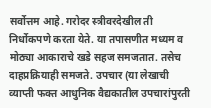सर्वोत्तम आहे. गरोदर स्त्रीवरदेखील ती निर्धोकपणे करता येते. या तपासणीत मध्यम व मोठ्या आकाराचे खडे सहज समजतात. तसेच दाहप्रक्रियाही समजते. उपचार (या लेखाची व्याप्ती फक्त आधुनिक वैद्यकातील उपचारांपुरती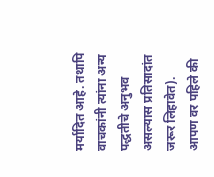मर्यादित आहे. तथापि वाचकांनी त्यांना अन्य पद्धतीचे अनुभव असल्यास प्रतिसादांत जरूर लिहावेत). आपण वर पहिले की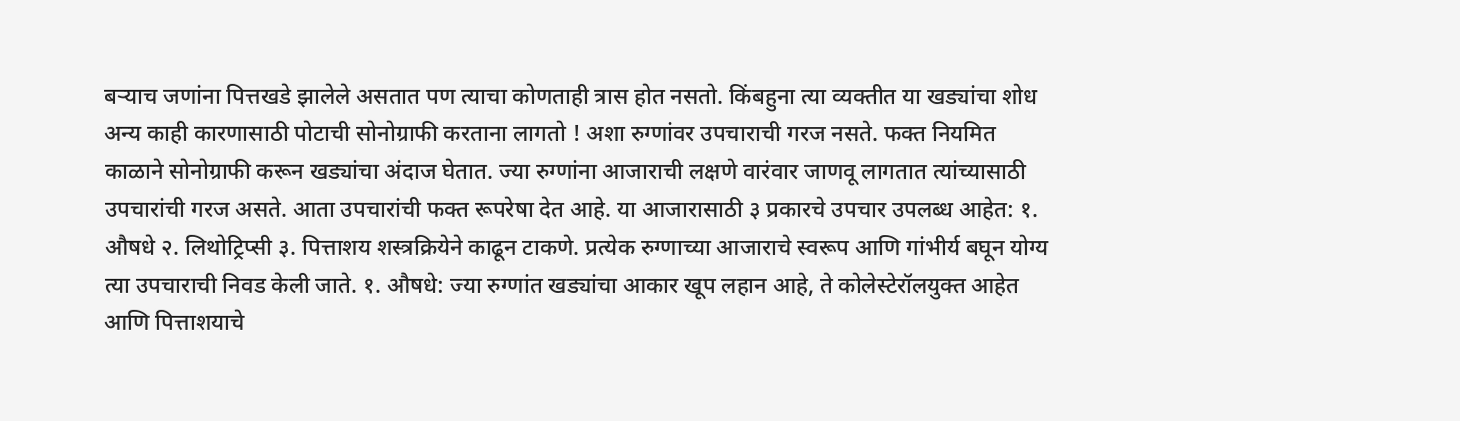बऱ्याच जणांना पित्तखडे झालेले असतात पण त्याचा कोणताही त्रास होत नसतो. किंबहुना त्या व्यक्तीत या खड्यांचा शोध अन्य काही कारणासाठी पोटाची सोनोग्राफी करताना लागतो ! अशा रुग्णांवर उपचाराची गरज नसते. फक्त नियमित काळाने सोनोग्राफी करून खड्यांचा अंदाज घेतात. ज्या रुग्णांना आजाराची लक्षणे वारंवार जाणवू लागतात त्यांच्यासाठी उपचारांची गरज असते. आता उपचारांची फक्त रूपरेषा देत आहे. या आजारासाठी ३ प्रकारचे उपचार उपलब्ध आहेत: १. औषधे २. लिथोट्रिप्सी ३. पित्ताशय शस्त्रक्रियेने काढून टाकणे. प्रत्येक रुग्णाच्या आजाराचे स्वरूप आणि गांभीर्य बघून योग्य त्या उपचाराची निवड केली जाते. १. औषधे: ज्या रुग्णांत खड्यांचा आकार खूप लहान आहे, ते कोलेस्टेरॉलयुक्त आहेत आणि पित्ताशयाचे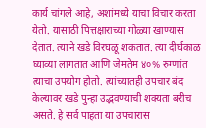कार्य चांगले आहे, अशांमध्ये याचा विचार करता येतो. यासाठी पित्तक्षाराच्या गोळ्या खाण्यास देतात. त्याने खडे विरघळू शकतात. त्या दीर्घकाळ घ्याव्या लागतात आणि जेमतेम ४०% रुग्णांत त्याचा उपयोग होतो. त्यांच्यातही उपचार बंद केल्यावर खडे पुन्हा उद्भवण्याची शक्यता बरीच असते. हे सर्व पाहता या उपचारास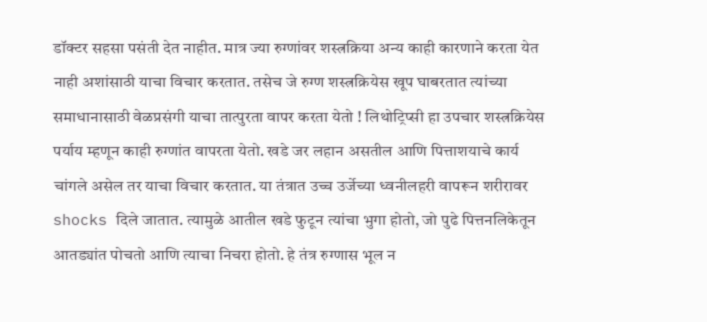डॉक्टर सहसा पसंती देत नाहीत. मात्र ज्या रुग्णांवर शस्त्रक्रिया अन्य काही कारणाने करता येत नाही अशांसाठी याचा विचार करतात. तसेच जे रुग्ण शस्त्रक्रियेस खूप घाबरतात त्यांच्या समाधानासाठी वेळप्रसंगी याचा तात्पुरता वापर करता येतो ! लिथोट्रिप्सी हा उपचार शस्त्रक्रियेस पर्याय म्हणून काही रुग्णांत वापरता येतो. खडे जर लहान असतील आणि पित्ताशयाचे कार्य चांगले असेल तर याचा विचार करतात. या तंत्रात उच्च उर्जेच्या ध्वनीलहरी वापरून शरीरावर shocks दिले जातात. त्यामुळे आतील खडे फुटून त्यांचा भुगा होतो, जो पुढे पित्तनलिकेतून आतड्यांत पोचतो आणि त्याचा निचरा होतो. हे तंत्र रुग्णास भूल न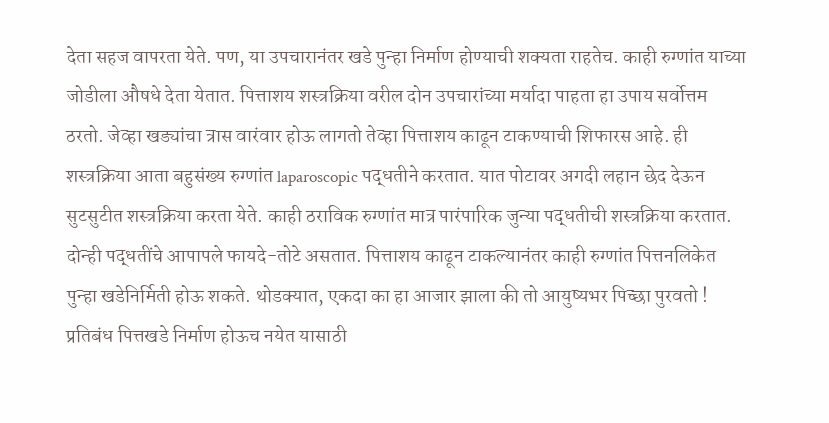देता सहज वापरता येते. पण, या उपचारानंतर खडे पुन्हा निर्माण होण्याची शक्यता राहतेच. काही रुग्णांत याच्या जोडीला औषधे देता येतात. पित्ताशय शस्त्रक्रिया वरील दोन उपचारांच्या मर्यादा पाहता हा उपाय सर्वोत्तम ठरतो. जेव्हा खड्यांचा त्रास वारंवार होऊ लागतो तेव्हा पित्ताशय काढून टाकण्याची शिफारस आहे. ही शस्त्रक्रिया आता बहुसंख्य रुग्णांत laparoscopic पद्धतीने करतात. यात पोटावर अगदी लहान छेद देऊन सुटसुटीत शस्त्रक्रिया करता येते. काही ठराविक रुग्णांत मात्र पारंपारिक जुन्या पद्धतीची शस्त्रक्रिया करतात. दोन्ही पद्धतींचे आपापले फायदे-तोटे असतात. पित्ताशय काढून टाकल्यानंतर काही रुग्णांत पित्तनलिकेत पुन्हा खडेनिर्मिती होऊ शकते. थोडक्यात, एकदा का हा आजार झाला की तो आयुष्यभर पिच्छा पुरवतो ! प्रतिबंध पित्तखडे निर्माण होऊच नयेत यासाठी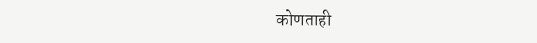कोणताही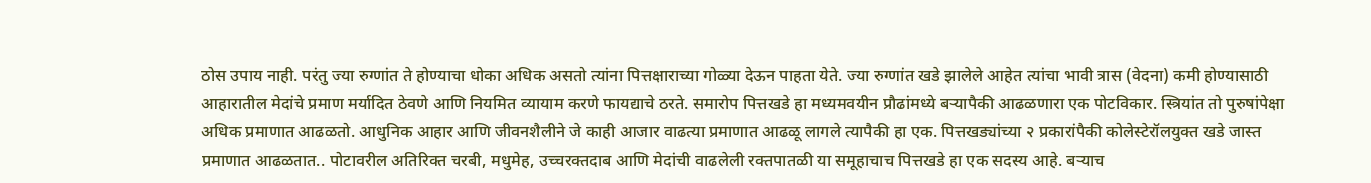ठोस उपाय नाही. परंतु ज्या रुग्णांत ते होण्याचा धोका अधिक असतो त्यांना पित्तक्षाराच्या गोळ्या देऊन पाहता येते. ज्या रुग्णांत खडे झालेले आहेत त्यांचा भावी त्रास (वेदना) कमी होण्यासाठी आहारातील मेदांचे प्रमाण मर्यादित ठेवणे आणि नियमित व्यायाम करणे फायद्याचे ठरते. समारोप पित्तखडे हा मध्यमवयीन प्रौढांमध्ये बऱ्यापैकी आढळणारा एक पोटविकार. स्त्रियांत तो पुरुषांपेक्षा अधिक प्रमाणात आढळतो. आधुनिक आहार आणि जीवनशैलीने जे काही आजार वाढत्या प्रमाणात आढळू लागले त्यापैकी हा एक. पित्तखड्यांच्या २ प्रकारांपैकी कोलेस्टेरॉलयुक्त खडे जास्त प्रमाणात आढळतात.. पोटावरील अतिरिक्त चरबी, मधुमेह, उच्चरक्तदाब आणि मेदांची वाढलेली रक्तपातळी या समूहाचाच पित्तखडे हा एक सदस्य आहे. बऱ्याच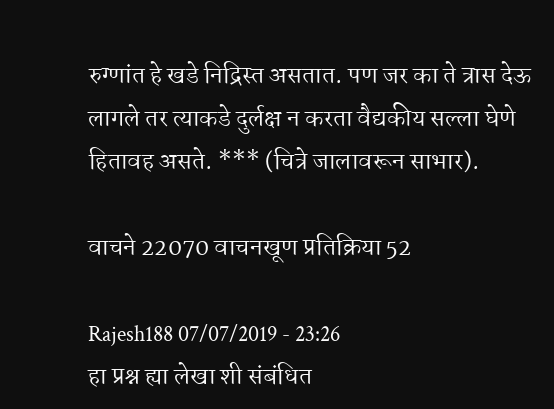रुग्णांत हे खडे निद्रिस्त असतात. पण जर का ते त्रास देऊ लागले तर त्याकडे दुर्लक्ष न करता वैद्यकीय सल्ला घेणे हितावह असते. *** (चित्रे जालावरून साभार).

वाचने 22070 वाचनखूण प्रतिक्रिया 52

Rajesh188 07/07/2019 - 23:26
हा प्रश्न ह्या लेखा शी संबंधित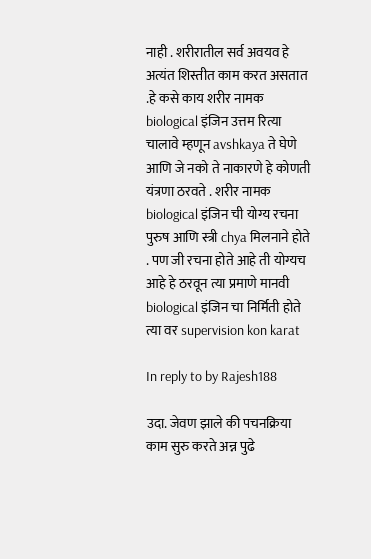नाही . शरीरातील सर्व अवयव हे अत्यंत शिस्तीत काम करत असतात .हे कसे काय शरीर नामक biological इंजिन उत्तम रित्या चालावे म्हणून avshkaya ते घेणे आणि जे नको ते नाकारणे हे कोणती यंत्रणा ठरवते . शरीर नामक biological इंजिन ची योग्य रचना पुरुष आणि स्त्री chya मिलनाने होते . पण जी रचना होते आहे ती योग्यच आहे हे ठरवून त्या प्रमाणे मानवी biological इंजिन चा निर्मिती होते त्या वर supervision kon karat

In reply to by Rajesh188

उदा. जेवण झाले की पचनक्रिया काम सुरु करते अन्न पुढे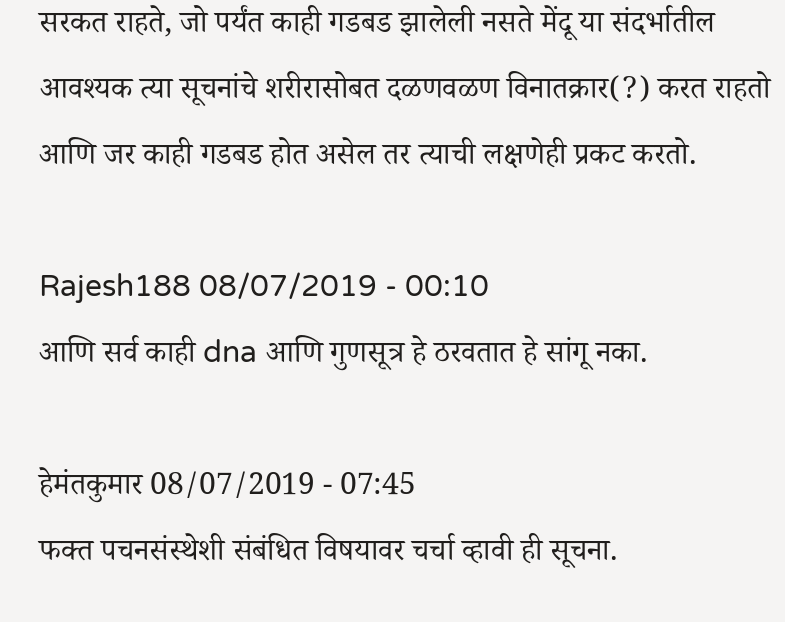सरकत राहते, जो पर्यंत काही गडबड झालेली नसते मेंदू या संदर्भातील आवश्यक त्या सूचनांचे शरीरासोबत दळणवळण विनातक्रार(?) करत राहतो आणि जर काही गडबड होत असेल तर त्याची लक्षणेही प्रकट करतो.

Rajesh188 08/07/2019 - 00:10
आणि सर्व काही dna आणि गुणसूत्र हे ठरवतात हे सांगू नका.

हेमंतकुमार 08/07/2019 - 07:45
फक्त पचनसंस्थेशी संबंधित विषयावर चर्चा व्हावी ही सूचना.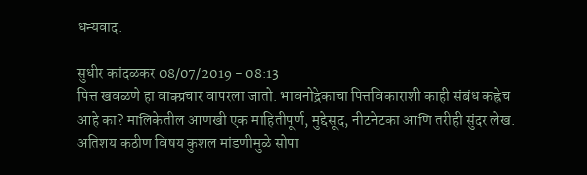धन्यवाद.

सुधीर कांदळकर 08/07/2019 - 08:13
पित्त खवळणे हा वाक्प्रचार वापरला जातो. भावनोद्रेकाचा पित्तविकाराशी काही संबंध कह्रेच आहे का? मालिकेतील आणखी एक माहितीपूर्ण, मुद्देसूद, नीटनेटका आणि तरीही सुंदर लेख. अतिशय कठीण विषय कुशल मांडणीमुळे सोपा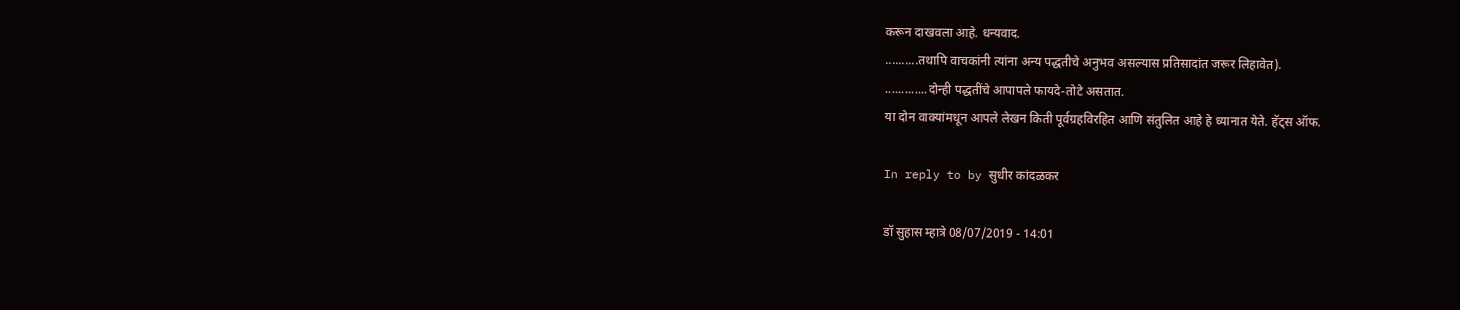करून दाखवला आहे. धन्यवाद.
..........तथापि वाचकांनी त्यांना अन्य पद्धतीचे अनुभव असल्यास प्रतिसादांत जरूर लिहावेत).
.............दोन्ही पद्धतींचे आपापले फायदे-तोटे असतात.
या दोन वाक्यांमधून आपले लेखन किती पूर्वग्रहविरहित आणि संतुलित आहे हे ध्यानात येते. हॅट्स ऑफ.

In reply to by सुधीर कांदळकर

डॉ सुहास म्हात्रे 08/07/2019 - 14:01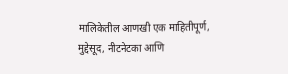मालिकेतील आणखी एक माहितीपूर्ण, मुद्देसूद, नीटनेटका आणि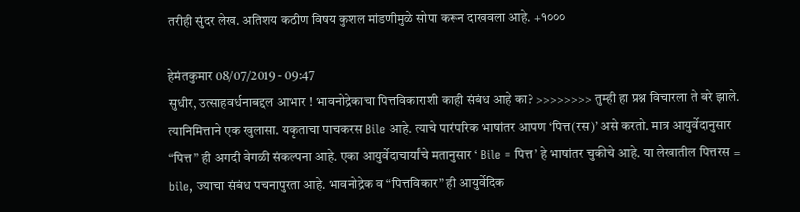तरीही सुंदर लेख. अतिशय कठीण विषय कुशल मांडणीमुळे सोपा करून दाखवला आहे. +१०००

हेमंतकुमार 08/07/2019 - 09:47
सुधीर, उत्साहवर्धनाबद्दल आभार ! भावनोद्रेकाचा पित्तविकाराशी काही संबंध आहे का? >>>>>>>> तुम्ही हा प्रश्न विचारला ते बरे झाले. त्यानिमित्ताने एक खुलासा. यकृताचा पाचकरस Bile आहे. त्याचे पारंपरिक भाषांतर आपण ‘पित्त(रस)’ असे करतो. मात्र आयुर्वेदानुसार “पित्त” ही अगदी वेगळी संकल्पना आहे. एका आयुर्वेदाचार्यांचे मतानुसार ‘ Bile = पित्त’ हे भाषांतर चुकीचे आहे. या लेखातील पित्तरस = bile, ज्याचा संबंध पचनापुरता आहे. भावनोद्रेक व “पित्तविकार” ही आयुर्वेदिक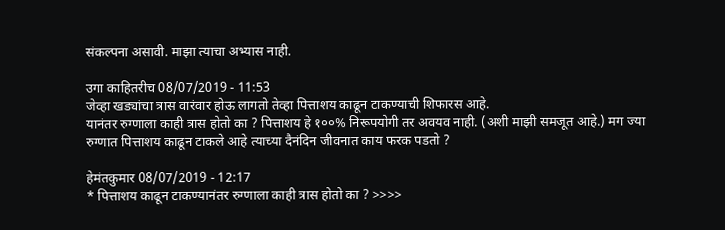संकल्पना असावी. माझा त्याचा अभ्यास नाही.

उगा काहितरीच 08/07/2019 - 11:53
जेव्हा खड्यांचा त्रास वारंवार होऊ लागतो तेव्हा पित्ताशय काढून टाकण्याची शिफारस आहे.
यानंतर रुग्णाला काही त्रास होतो का ? पित्ताशय हे १००% निरूपयोगी तर अवयव नाही. (अशी माझी समजूत आहे.) मग ज्या रुग्णात पित्ताशय काढून टाकले आहे त्याच्या दैनंदिन जीवनात काय फरक पडतो ?

हेमंतकुमार 08/07/2019 - 12:17
* पित्ताशय काढून टाकण्यानंतर रुग्णाला काही त्रास होतो का ? >>>>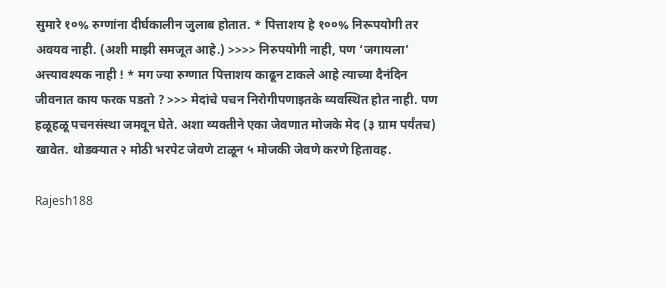सुमारे १०% रुग्णांना दीर्घकालीन जुलाब होतात. * पित्ताशय हे १००% निरूपयोगी तर अवयव नाही. (अशी माझी समजूत आहे.) >>>> निरुपयोगी नाही, पण ‘जगायला’ अत्त्यावश्यक नाही ! * मग ज्या रुग्णात पित्ताशय काढून टाकले आहे त्याच्या दैनंदिन जीवनात काय फरक पडतो ? >>> मेदांचे पचन निरोगीपणाइतके व्यवस्थित होत नाही. पण हळूहळू पचनसंस्था जमवून घेते. अशा व्यक्तीने एका जेवणात मोजके मेद (३ ग्राम पर्यंतच) खावेत. थोडक्यात २ मोठी भरपेट जेवणे टाळून ५ मोजकी जेवणे करणे हितावह.

Rajesh188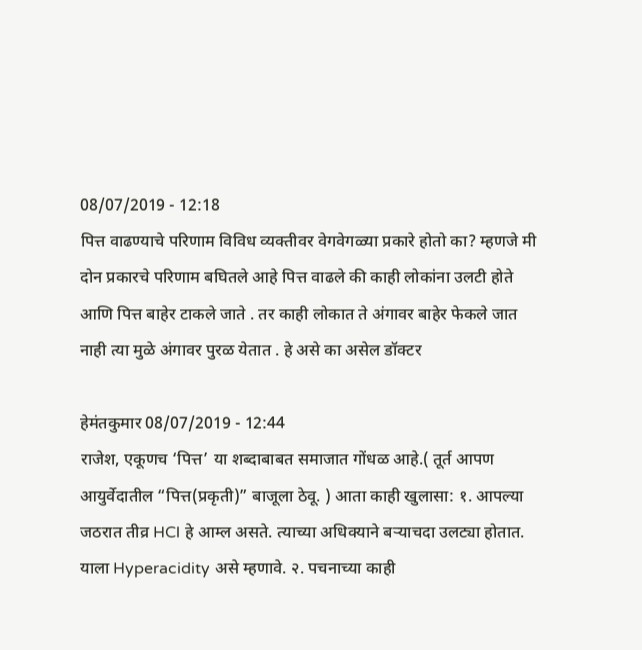08/07/2019 - 12:18
पित्त वाढण्याचे परिणाम विविध व्यक्तीवर वेगवेगळ्या प्रकारे होतो का? म्हणजे मी दोन प्रकारचे परिणाम बघितले आहे पित्त वाढले की काही लोकांना उलटी होते आणि पित्त बाहेर टाकले जाते . तर काही लोकात ते अंगावर बाहेर फेकले जात नाही त्या मुळे अंगावर पुरळ येतात . हे असे का असेल डॉक्टर

हेमंतकुमार 08/07/2019 - 12:44
राजेश, एकूणच ‘पित्त’ या शब्दाबाबत समाजात गोंधळ आहे.( तूर्त आपण आयुर्वेदातील “पित्त(प्रकृती)” बाजूला ठेवू. ) आता काही खुलासा: १. आपल्या जठरात तीव्र HCl हे आम्ल असते. त्याच्या अधिक्याने बऱ्याचदा उलट्या होतात. याला Hyperacidity असे म्हणावे. २. पचनाच्या काही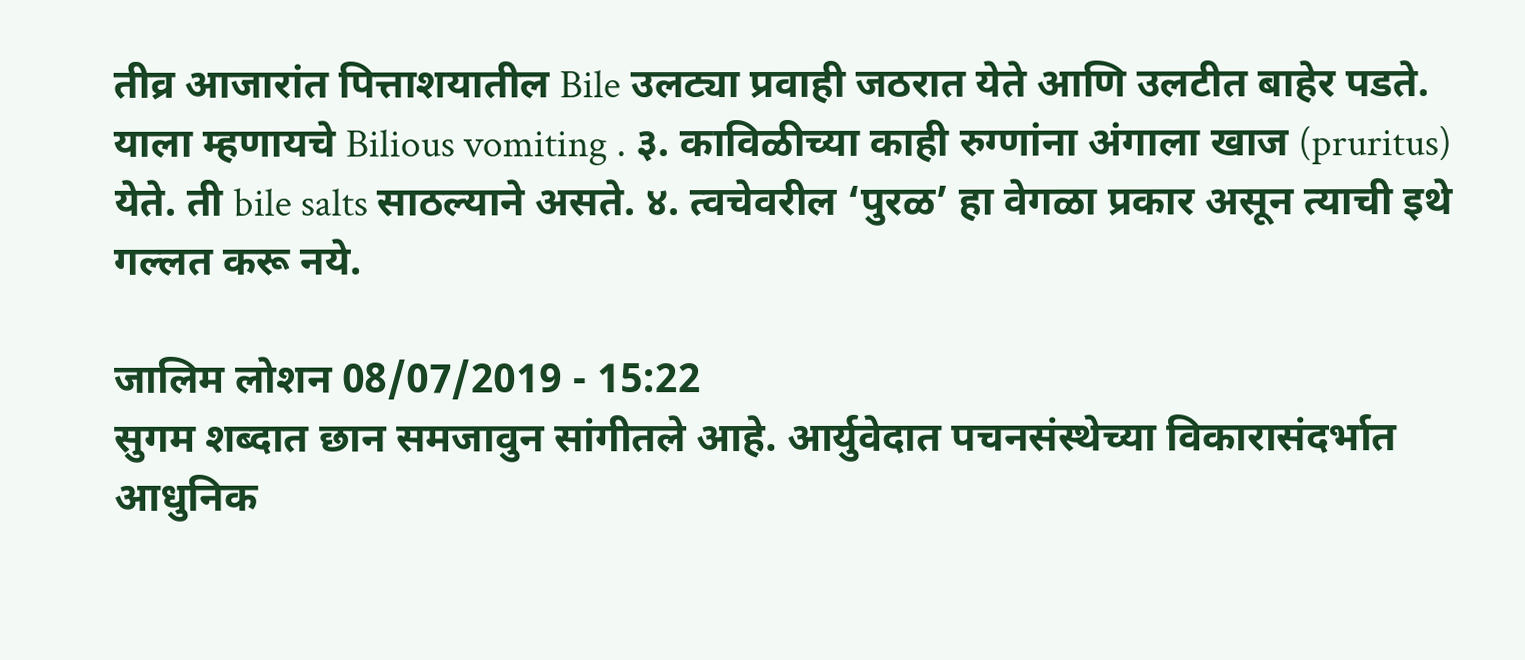तीव्र आजारांत पित्ताशयातील Bile उलट्या प्रवाही जठरात येते आणि उलटीत बाहेर पडते. याला म्हणायचे Bilious vomiting . ३. काविळीच्या काही रुग्णांना अंगाला खाज (pruritus) येते. ती bile salts साठल्याने असते. ४. त्वचेवरील ‘पुरळ’ हा वेगळा प्रकार असून त्याची इथे गल्लत करू नये.

जालिम लोशन 08/07/2019 - 15:22
सुगम शब्दात छान समजावुन सांगीतले आहे. आर्युवेदात पचनसंस्थेच्या विकारासंदर्भात आधुनिक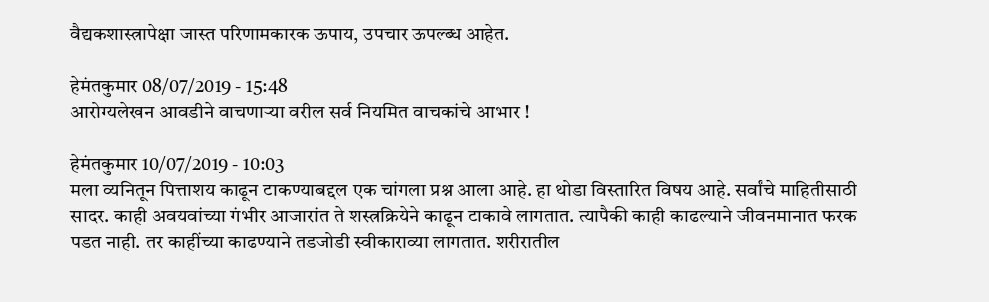वैद्यकशास्त्रापेक्षा जास्त परिणामकारक ऊपाय, उपचार ऊपल्ब्ध आहेत.

हेमंतकुमार 08/07/2019 - 15:48
आरोग्यलेखन आवडीने वाचणाऱ्या वरील सर्व नियमित वाचकांचे आभार !

हेमंतकुमार 10/07/2019 - 10:03
मला व्यनितून पित्ताशय काढून टाकण्याबद्दल एक चांगला प्रश्न आला आहे. हा थोडा विस्तारित विषय आहे. सर्वांचे माहितीसाठी सादर. काही अवयवांच्या गंभीर आजारांत ते शस्त्रक्रियेने काढून टाकावे लागतात. त्यापैकी काही काढल्याने जीवनमानात फरक पडत नाही. तर काहींच्या काढण्याने तडजोडी स्वीकाराव्या लागतात. शरीरातील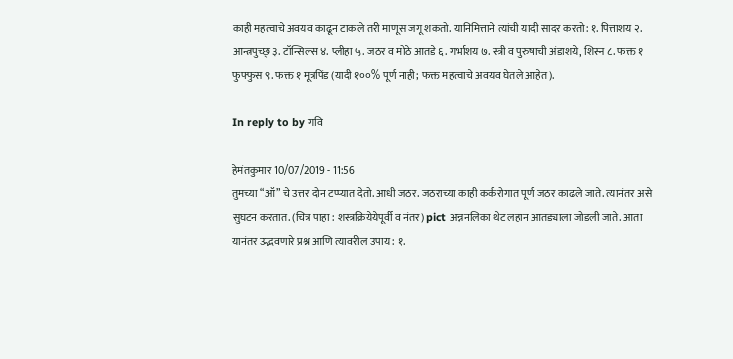काही महत्वाचे अवयव काढून टाकले तरी माणूस जगू शकतो. यानिमित्ताने त्यांची यादी सादर करतो: १. पित्ताशय २. आन्त्रपुच्छ् ३. टॉन्सिल्स ४. प्लीहा ५. जठर व मोठे आतडे ६. गर्भाशय ७. स्त्री व पुरुषाची अंडाशये, शिस्न ८. फक्त १ फुफ्फुस ९. फक्त १ मूत्रपिंड (यादी १००% पूर्ण नाही; फक्त महत्वाचे अवयव घेतले आहेत).

In reply to by गवि

हेमंतकुमार 10/07/2019 - 11:56
तुमच्या “ऑ” चे उत्तर दोन टप्प्यात देतो. आधी जठर. जठराच्या काही कर्करोगात पूर्ण जठर काढले जाते. त्यानंतर असे सुघटन करतात. (चित्र पाहा : शस्त्रक्रियेयेपूर्वी व नंतर) pict अन्ननलिका थेट लहान आतड्याला जोडली जाते. आता यानंतर उद्भवणारे प्रश्न आणि त्यावरील उपाय : १.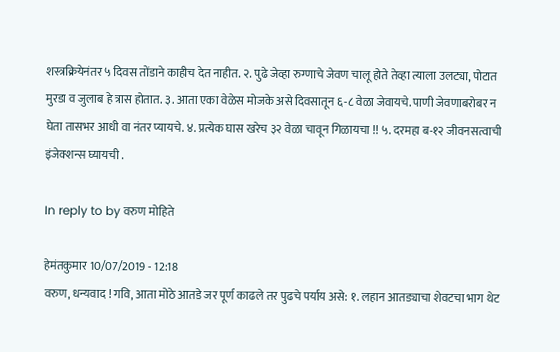शस्त्रक्रियेनंतर ५ दिवस तोंडाने काहीच देत नाहीत. २. पुढे जेव्हा रुग्णाचे जेवण चालू होते तेव्हा त्याला उलट्या, पोटात मुरडा व जुलाब हे त्रास होतात. ३. आता एका वेळेस मोजके असे दिवसातून ६-८ वेळा जेवायचे. पाणी जेवणाबरोबर न घेता तासभर आधी वा नंतर प्यायचे. ४. प्रत्येक घास खरेच ३२ वेळा चावून गिळायचा !! ५. दरमहा ब-१२ जीवनसत्वाची इंजेक्शन्स घ्यायची .

In reply to by वरुण मोहिते

हेमंतकुमार 10/07/2019 - 12:18
वरुण, धन्यवाद ! गवि, आता मोठे आतडे जर पूर्ण काढले तर पुढचे पर्याय असे: १. लहान आतड्याचा शेवटचा भाग थेट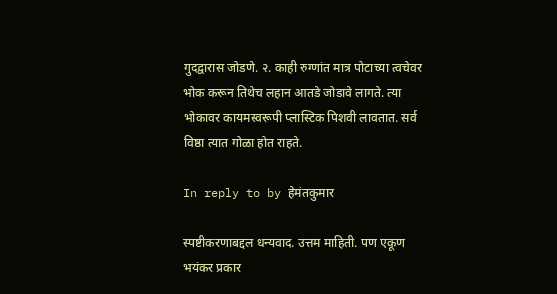गुदद्वारास जोडणे. २. काही रुग्णांत मात्र पोटाच्या त्वचेवर भोक करून तिथेच लहान आतडे जोडावे लागते. त्या भोकावर कायमस्वरूपी प्लास्टिक पिशवी लावतात. सर्व विष्ठा त्यात गोळा होत राहते.

In reply to by हेमंतकुमार

स्पष्टीकरणाबद्दल धन्यवाद. उत्तम माहिती. पण एकूण भयंकर प्रकार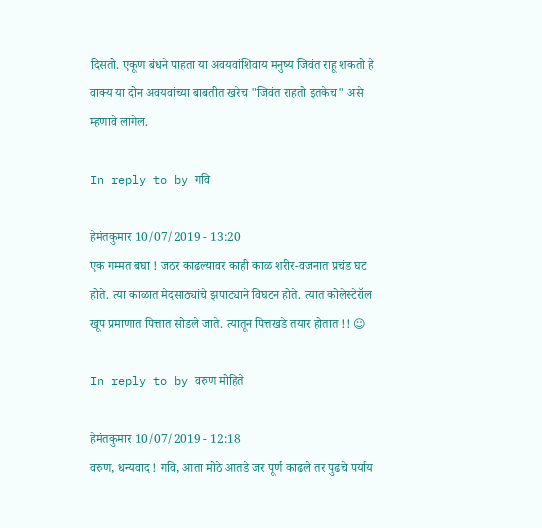दिसतो. एकूण बंधने पाहता या अवयवांशिवाय मनुष्य जिवंत राहू शकतो हे वाक्य या दोन अवयवांच्या बाबतीत खरेच "जिवंत राहतो इतकेच" असे म्हणावे लागेल.

In reply to by गवि

हेमंतकुमार 10/07/2019 - 13:20
एक गम्मत बघा ! जठर काढल्यावर काही काळ शरीर-वजनात प्रचंड घट होते. त्या काळात मेदसाठ्यांचे झपाट्याने विघटन होते. त्यात कोलेस्टेरॉल खूप प्रमाणात पित्तात सोडले जाते. त्यातून पित्तखडे तयार होतात !! ☺

In reply to by वरुण मोहिते

हेमंतकुमार 10/07/2019 - 12:18
वरुण, धन्यवाद ! गवि, आता मोठे आतडे जर पूर्ण काढले तर पुढचे पर्याय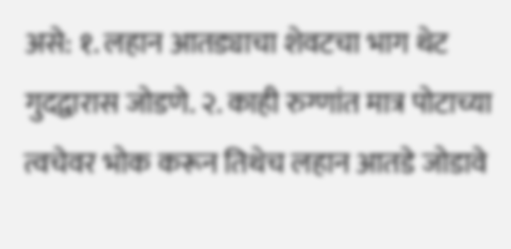असे: १. लहान आतड्याचा शेवटचा भाग थेट गुदद्वारास जोडणे. २. काही रुग्णांत मात्र पोटाच्या त्वचेवर भोक करून तिथेच लहान आतडे जोडावे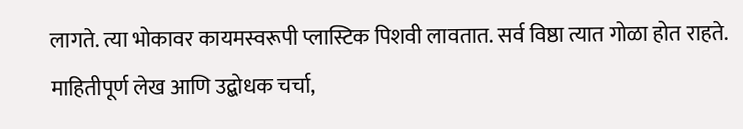लागते. त्या भोकावर कायमस्वरूपी प्लास्टिक पिशवी लावतात. सर्व विष्ठा त्यात गोळा होत राहते.
माहितीपूर्ण लेख आणि उद्बोधक चर्चा,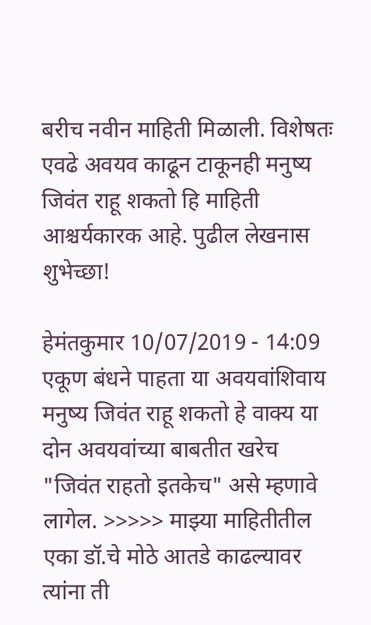बरीच नवीन माहिती मिळाली. विशेषतः एवढे अवयव काढून टाकूनही मनुष्य जिवंत राहू शकतो हि माहिती आश्चर्यकारक आहे. पुढील लेखनास शुभेच्छा!

हेमंतकुमार 10/07/2019 - 14:09
एकूण बंधने पाहता या अवयवांशिवाय मनुष्य जिवंत राहू शकतो हे वाक्य या दोन अवयवांच्या बाबतीत खरेच "जिवंत राहतो इतकेच" असे म्हणावे लागेल. >>>>> माझ्या माहितीतील एका डॉ.चे मोठे आतडे काढल्यावर त्यांना ती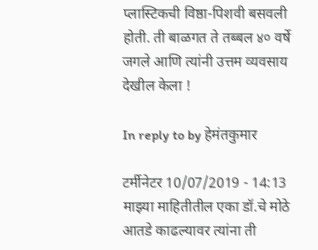प्लास्टिकची विष्ठा-पिशवी बसवली होती. ती बाळगत ते तब्बल ४० वर्षे जगले आणि त्यांनी उत्तम व्यवसाय देखील केला !

In reply to by हेमंतकुमार

टर्मीनेटर 10/07/2019 - 14:13
माझ्या माहितीतील एका डॉ.चे मोठे आतडे काढल्यावर त्यांना ती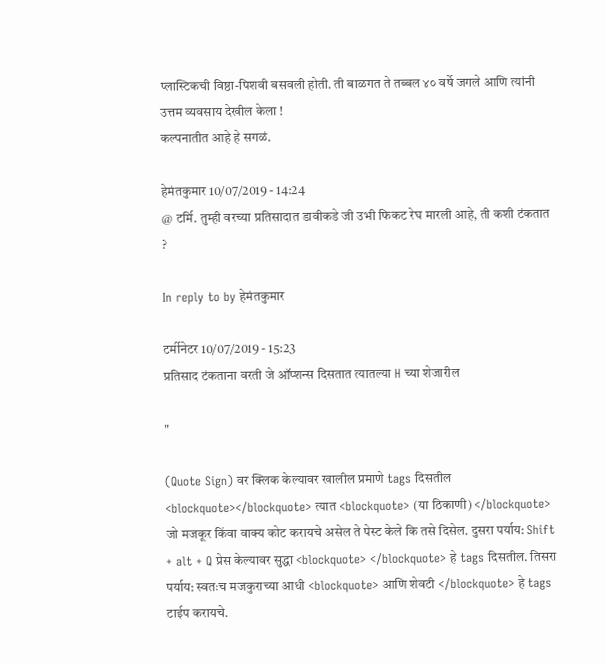प्लास्टिकची विष्ठा-पिशवी बसवली होती. ती बाळगत ते तब्बल ४० वर्षे जगले आणि त्यांनी उत्तम व्यवसाय देखील केला !
कल्पनातीत आहे हे सगळं.

हेमंतकुमार 10/07/2019 - 14:24
@ टर्मि. तुम्ही वरच्या प्रतिसादात डावीकडे जी उभी फिकट रेघ मारली आहे, ती कशी टंकतात ?

In reply to by हेमंतकुमार

टर्मीनेटर 10/07/2019 - 15:23
प्रतिसाद टंकताना वरती जे ऑप्शन्स दिसतात त्यातल्या H च्या शेजारील

"

(Quote Sign) वर क्लिक केल्यावर खालील प्रमाणे tags दिसतील <blockquote></blockquote> त्यात <blockquote> (या ठिकाणी) </blockquote> जो मजकूर किंवा वाक्य कोट करायचे असेल ते पेस्ट केले कि तसे दिसेल. दुसरा पर्याय: Shift + alt + Q प्रेस केल्यावर सुद्धा <blockquote> </blockquote> हे tags दिसतील. तिसरा पर्याय: स्वतःच मजकुराच्या आधी <blockquote> आणि शेवटी </blockquote> हे tags टाईप करायचे.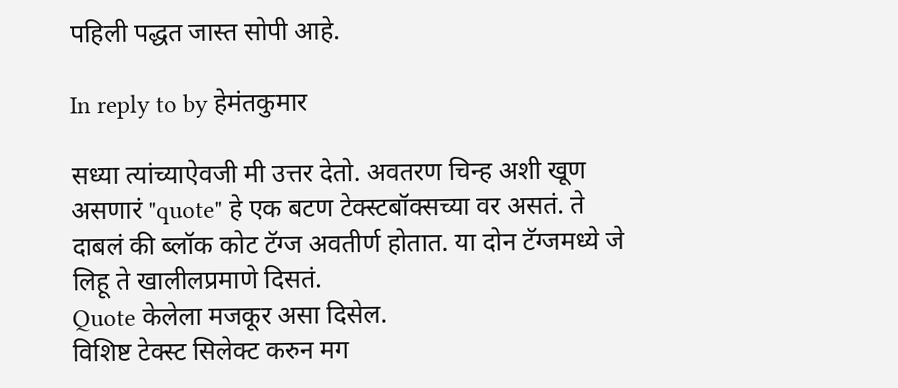पहिली पद्धत जास्त सोपी आहे.

In reply to by हेमंतकुमार

सध्या त्यांच्याऐवजी मी उत्तर देतो. अवतरण चिन्ह अशी खूण असणारं "quote" हे एक बटण टेक्स्टबॉक्सच्या वर असतं. ते दाबलं की ब्लॉक कोट टॅग्ज अवतीर्ण होतात. या दोन टॅग्जमध्ये जे लिहू ते खालीलप्रमाणे दिसतं.
Quote केलेला मजकूर असा दिसेल.
विशिष्ट टेक्स्ट सिलेक्ट करुन मग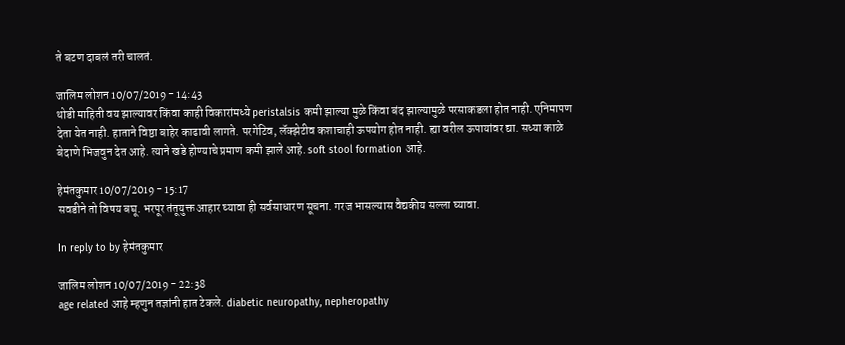ते बटण दाबलं तरी चालतं.

जालिम लोशन 10/07/2019 - 14:43
थोडी माहिती वय झाल्यावर किंवा काही विकारांमध्ये peristalsis कमी झाल्या मुळे किंवा बंद झाल्यामुळे परसाकडला होत नाही. एनिमापण देता येत नाही. हाताने विष्ठा बाहेर काढावी लागते. परगेटिव, लॅक्झेटीव कशाचाही ऊपयोग होत नाही. ह्या वरील ऊपायांवर द्या. सध्या काळे बेदाणे भिजवुन देत आहे. त्याने खडे होण्याचे प्रमाण कमी झाले आहे. soft stool formation आहे.

हेमंतकुमार 10/07/2019 - 15:17
सवडीने तो विषय बघू. भरपूर तंतूयुक्त आहार घ्यावा ही सर्वसाधारण सूचना. गरज भासल्यास वैद्यकीय सल्ला घ्यावा.

In reply to by हेमंतकुमार

जालिम लोशन 10/07/2019 - 22:38
age related आहे म्हणुन तज्ञांनी हात टेकले. diabetic neuropathy, nepheropathy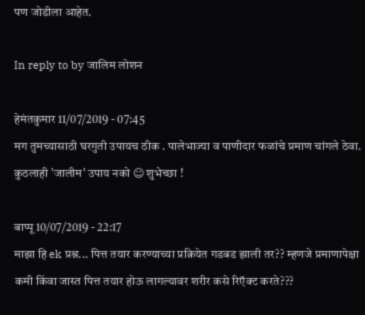पण जोडीला आहेत.

In reply to by जालिम लोशन

हेमंतकुमार 11/07/2019 - 07:45
मग तुमच्यासाठी घरगुती उपायच ठीक . पालेभाज्या व पाणीदार फळांचे प्रमाण चांगले ठेवा. कुठलाही 'जालीम' उपाय नको ☺ शुभेच्छा !

बाप्पू 10/07/2019 - 22:17
माझा हि ek प्रश्न... पित्त तयार करण्याच्या प्रक्रियेत गडबड झाली तर?? म्हणजे प्रमाणापेक्षा कमी किंवा जास्त पित्त तयार होऊ लागल्यावर शरीर कसे रिऍक्ट करते???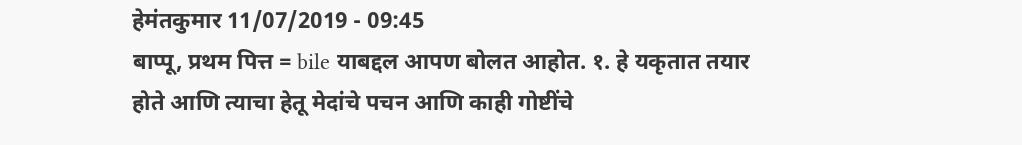हेमंतकुमार 11/07/2019 - 09:45
बाप्पू, प्रथम पित्त = bile याबद्दल आपण बोलत आहोत. १. हे यकृतात तयार होते आणि त्याचा हेतू मेदांचे पचन आणि काही गोष्टींचे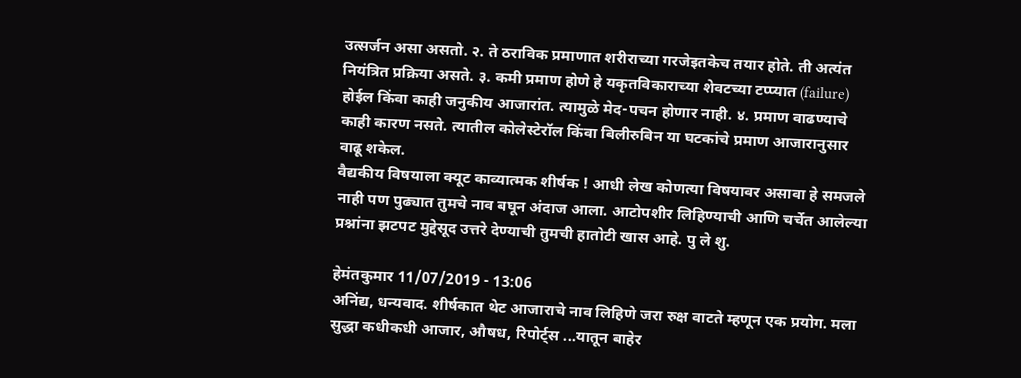उत्सर्जन असा असतो. २. ते ठराविक प्रमाणात शरीराच्या गरजेइतकेच तयार होते. ती अत्यंत नियंत्रित प्रक्रिया असते. ३. कमी प्रमाण होणे हे यकृतविकाराच्या शेवटच्या टप्प्यात (failure) होईल किंवा काही जनुकीय आजारांत. त्यामुळे मेद-पचन होणार नाही. ४. प्रमाण वाढण्याचे काही कारण नसते. त्यातील कोलेस्टेरॉल किंवा बिलीरुबिन या घटकांचे प्रमाण आजारानुसार वाढू शकेल.
वैद्यकीय विषयाला क्यूट काव्यात्मक शीर्षक ! आधी लेख कोणत्या विषयावर असावा हे समजले नाही पण पुढ्यात तुमचे नाव बघून अंदाज आला. आटोपशीर लिहिण्याची आणि चर्चेत आलेल्या प्रश्नांना झटपट मुद्देसूद उत्तरे देण्याची तुमची हातोटी खास आहे. पु ले शु.

हेमंतकुमार 11/07/2019 - 13:06
अनिंद्य, धन्यवाद. शीर्षकात थेट आजाराचे नाव लिहिणे जरा रुक्ष वाटते म्हणून एक प्रयोग. मला सुद्धा कधीकधी आजार, औषध, रिपोर्ट्स ...यातून बाहेर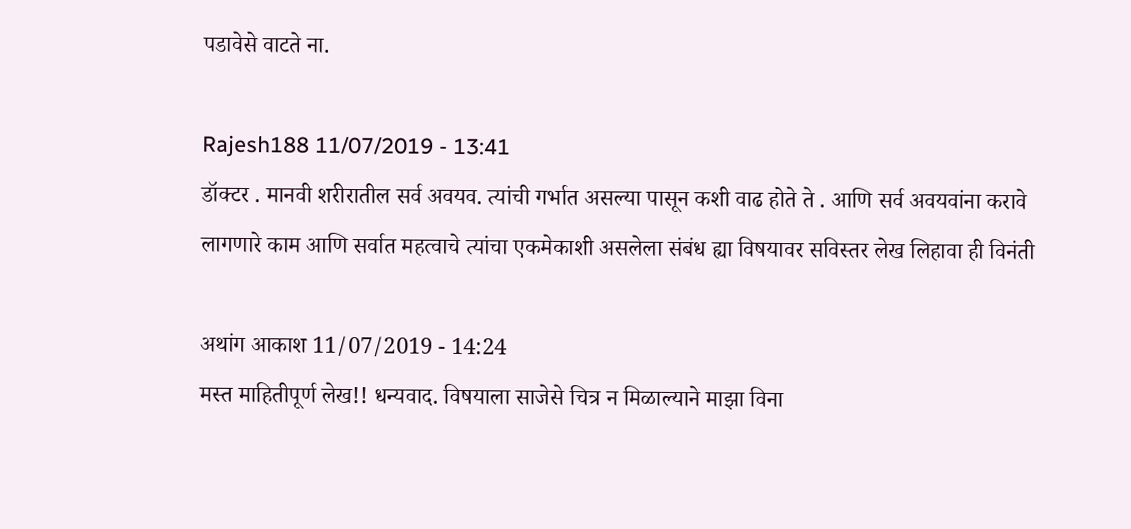पडावेसे वाटते ना.

Rajesh188 11/07/2019 - 13:41
डॉक्टर . मानवी शरीरातील सर्व अवयव. त्यांची गर्भात असल्या पासून कशी वाढ होते ते . आणि सर्व अवयवांना करावे लागणारे काम आणि सर्वात महत्वाचे त्यांचा एकमेकाशी असलेला संबंध ह्या विषयावर सविस्तर लेख लिहावा ही विनंती

अथांग आकाश 11/07/2019 - 14:24
मस्त माहितीपूर्ण लेख!! धन्यवाद. विषयाला साजेसे चित्र न मिळाल्याने माझा विना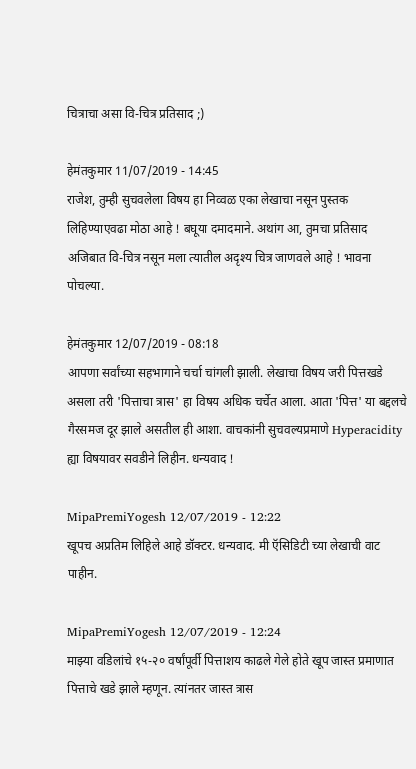चित्राचा असा वि-चित्र प्रतिसाद ;)

हेमंतकुमार 11/07/2019 - 14:45
राजेश, तुम्ही सुचवलेला विषय हा निव्वळ एका लेखाचा नसून पुस्तक लिहिण्याएवढा मोठा आहे ! बघूया दमादमाने. अथांग आ, तुमचा प्रतिसाद अजिबात वि-चित्र नसून मला त्यातील अदृश्य चित्र जाणवले आहे ! भावना पोचल्या.

हेमंतकुमार 12/07/2019 - 08:18
आपणा सर्वांच्या सहभागाने चर्चा चांगली झाली. लेखाचा विषय जरी पित्तखडे असला तरी 'पित्ताचा त्रास' हा विषय अधिक चर्चेत आला. आता 'पित्त' या बद्दलचे गैरसमज दूर झाले असतील ही आशा. वाचकांनी सुचवल्यप्रमाणे Hyperacidity ह्या विषयावर सवडीने लिहीन. धन्यवाद !

MipaPremiYogesh 12/07/2019 - 12:22
खूपच अप्रतिम लिहिले आहे डॉक्टर. धन्यवाद. मी ऍसिडिटी च्या लेखाची वाट पाहीन.

MipaPremiYogesh 12/07/2019 - 12:24
माझ्या वडिलांचे १५-२० वर्षांपूर्वी पित्ताशय काढले गेले होते खूप जास्त प्रमाणात पित्ताचे खडे झाले म्हणून. त्यांनतर जास्त त्रास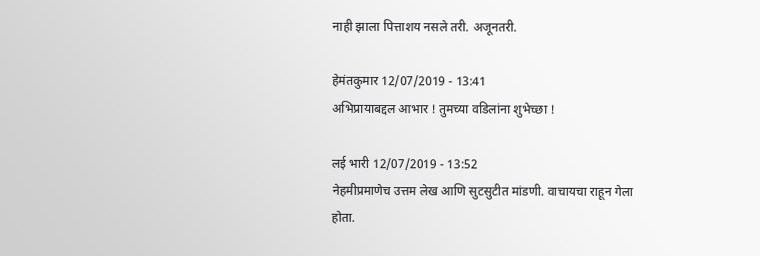नाही झाला पित्ताशय नसले तरी. अजूनतरी.

हेमंतकुमार 12/07/2019 - 13:41
अभिप्रायाबद्दल आभार ! तुमच्या वडिलांना शुभेच्छा !

लई भारी 12/07/2019 - 13:52
नेहमीप्रमाणेच उत्तम लेख आणि सुटसुटीत मांडणी. वाचायचा राहून गेला होता.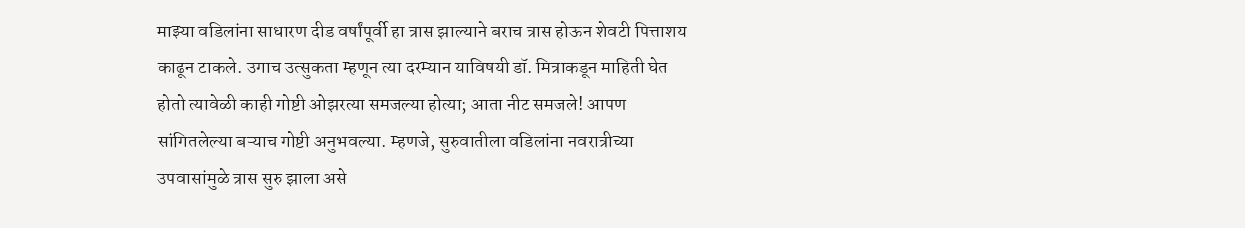माझ्या वडिलांना साधारण दीड वर्षांपूर्वी हा त्रास झाल्याने बराच त्रास होऊन शेवटी पित्ताशय काढून टाकले. उगाच उत्सुकता म्हणून त्या दरम्यान याविषयी डॉ. मित्राकडून माहिती घेत होतो त्यावेळी काही गोष्टी ओझरत्या समजल्या होत्या; आता नीट समजले! आपण सांगितलेल्या बऱ्याच गोष्टी अनुभवल्या. म्हणजे, सुरुवातीला वडिलांना नवरात्रीच्या उपवासांमुळे त्रास सुरु झाला असे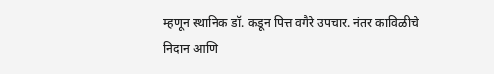म्हणून स्थानिक डॉ. कडून पित्त वगैरे उपचार. नंतर काविळीचे निदान आणि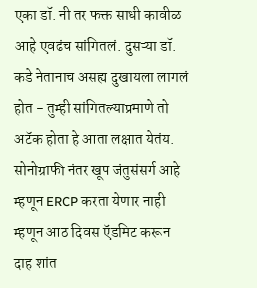एका डॉ. नी तर फक्त साधी कावीळ आहे एवढंच सांगितलं. दुसऱ्या डॉ. कडे नेतानाच असह्य दुखायला लागलं होत - तुम्ही सांगितल्याप्रमाणे तो अटॅक होता हे आता लक्षात येतंय. सोनोग्राफी नंतर खूप जंतुसंसर्ग आहे म्हणून ERCP करता येणार नाही म्हणून आठ दिवस ऍडमिट करून दाह शांत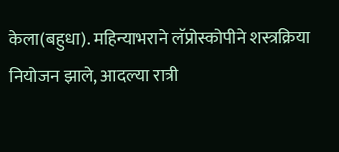केला(बहुधा). महिन्याभराने लॅप्रोस्कोपीने शस्त्रक्रिया नियोजन झाले, आदल्या रात्री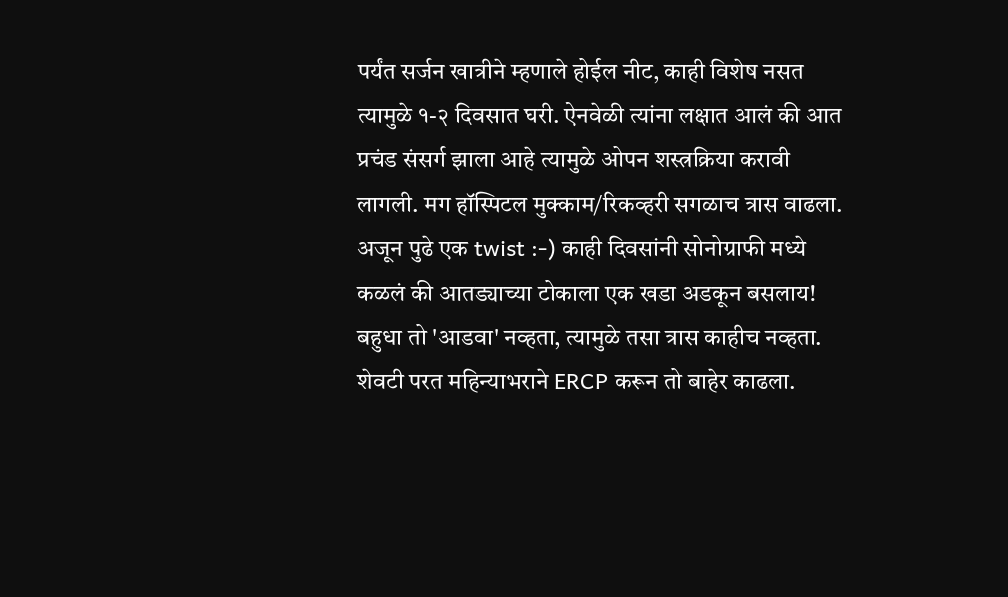पर्यंत सर्जन खात्रीने म्हणाले होईल नीट, काही विशेष नसत त्यामुळे १-२ दिवसात घरी. ऐनवेळी त्यांना लक्षात आलं की आत प्रचंड संसर्ग झाला आहे त्यामुळे ओपन शस्त्रक्रिया करावी लागली. मग हॉस्पिटल मुक्काम/रिकव्हरी सगळाच त्रास वाढला. अजून पुढे एक twist :-) काही दिवसांनी सोनोग्राफी मध्ये कळलं की आतड्याच्या टोकाला एक खडा अडकून बसलाय! बहुधा तो 'आडवा' नव्हता, त्यामुळे तसा त्रास काहीच नव्हता. शेवटी परत महिन्याभराने ERCP करून तो बाहेर काढला.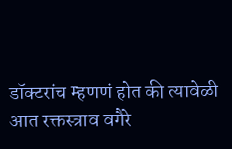डॉक्टरांच म्हणणं होत की त्यावेळी आत रक्तस्त्राव वगैरे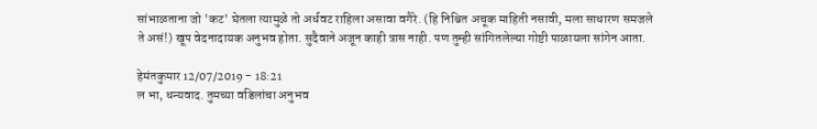सांभाळताना जो 'कट' घेतला त्यामुळे तो अर्धवट राहिला असावा वगैरे. (हि निश्चित अचूक माहिती नसावी, मला साधारण समजले ते असं!) खूप वेदनादायक अनुभव होता. सुदैवाने अजून काही त्रास नाही. पण तुम्ही सांगितलेल्या गोष्टी पाळायला सांगेन आता.

हेमंतकुमार 12/07/2019 - 18:21
ल भा, धन्यवाद. तुमच्या वडिलांचा अनुभव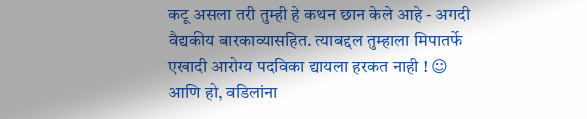कटू असला तरी तुम्ही हे कथन छान केले आहे - अगदी वैद्यकीय बारकाव्यासहित. त्याबद्दल तुम्हाला मिपातर्फे एखादी आरोग्य पदविका द्यायला हरकत नाही ! ☺ आणि हो, वडिलांना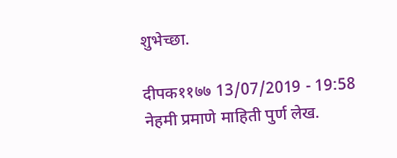शुभेच्छा.

दीपक११७७ 13/07/2019 - 19:58
नेहमी प्रमाणे माहिती पुर्ण लेख.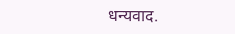धन्यवाद.